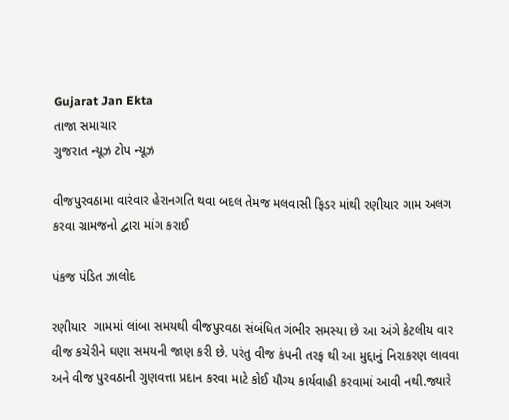Gujarat Jan Ekta
તાજા સમાચાર
ગુજરાત ન્યૂઝ ટોપ ન્યૂઝ

વીજપુરવઠામા વારંવાર હેરાનગતિ થવા બદલ તેમજ મલવાસી ફિડર માંથી રણીયાર ગામ અલગ કરવા ગ્રામજનો દ્વારા માંગ કરાઈ

પંકજ પંડિત ઝાલોદ

રણીયાર  ગામમાં લાંબા સમયથી વીજપુરવઠા સંબંધિત ગંભીર સમસ્યા છે આ અંગે કેટલીય વાર વીજ કચેરીને ઘણા સમયની જાણ કરી છે. પરંતુ વીજ કંપની તરફ થી આ મુદ્દાનું નિરાકરણ લાવવા અને વીજ પુરવઠાની ગુણવત્તા પ્રદાન કરવા માટે કોઈ યૌગ્ય કાર્યવાહી કરવામાં આવી નથી.જ્યારે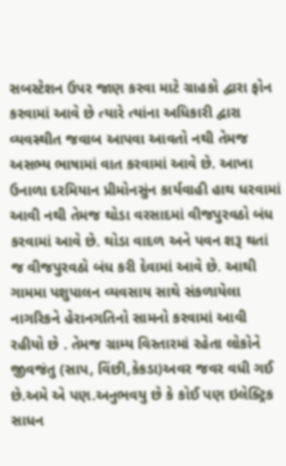સબસ્ટેશન ઉપર જાણ કરવા માટે ગ્રાહકો દ્વારા ફોન કરવામાં આવે છે ત્યારે ત્યાંના અધિકારી દ્વારા વ્યવસ્થીત જવાબ આપવા આવતો નથી તેમજ અસભ્ય ભાષામાં વાત કરવામાં આવે છે. આખા ઉનાળા દરમિયાન પ્રીમોનસુંન કાર્યવાહી હાથ ધરવામાં આવી નથી તેમજ થોડા વરસાદમાં વીજપુરવઠો બંધ કરવામાં આવે છે. થોડા વાદળ અને પવન શરૂ થતાં જ વીજપુરવઠો બંધ કરી દેવામાં આવે છે. આથી ગામમા પશુપાલન વ્યવસાય સાથે સંકળાયેલા નાગરિકને હેરાનગતિનો સામનો કરવામાં આવી રહીયો છે . તેમજ ગ્રામ્ય વિસ્તારમાં રહેતા લોકોને જીવજંતુ (સાપ, વિંછી,કેકડા)અવર જવર વધી ગઈ છે.અમે એ પણ.અનુભવયુ છે કે કોઈ પણ ઇલેક્ટ્રિક સાધન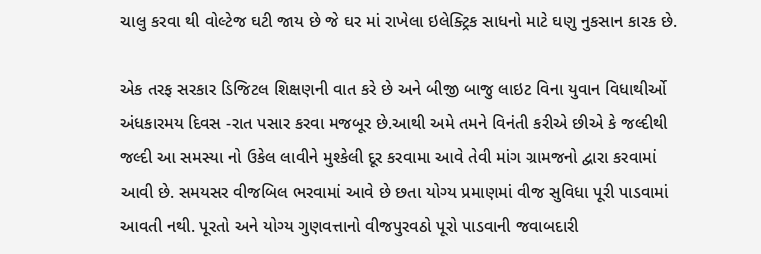ચાલુ કરવા થી વોલ્ટેજ ઘટી જાય છે જે ઘર માં રાખેલા ઇલેક્ટ્રિક સાધનો માટે ઘણુ નુકસાન કારક છે.

એક તરફ સરકાર ડિજિટલ શિક્ષણની વાત કરે છે અને બીજી બાજુ લાઇટ વિના યુવાન વિધાથીર્ઓ અંધકારમય દિવસ -રાત પસાર કરવા મજબૂર છે.આથી અમે તમને વિનંતી કરીએ છીએ કે જલ્દીથી જલ્દી આ સમસ્યા નો ઉકેલ લાવીને મુશ્કેલી દૂર કરવામા આવે તેવી માંગ ગ્રામજનો દ્વારા કરવામાં આવી છે. સમયસર વીજબિલ ભરવામાં આવે છે છતા યોગ્ય પ્રમાણમાં વીજ સુવિધા પૂરી પાડવામાં આવતી નથી. પૂરતો અને યોગ્ય ગુણવત્તાનો વીજપુરવઠો પૂરો પાડવાની જવાબદારી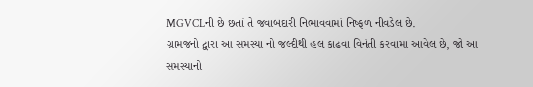MGVCLની છે છતાં તે જવાબદારી નિભાવવામાં નિષ્ફળ નીવડેલ છે.
ગ્રામજનો દ્વારા આ સમસ્યા નો જલ્દીથી હલ કાઢવા વિનંતી કરવામા આવેલ છે, જો આ સમસ્યાનો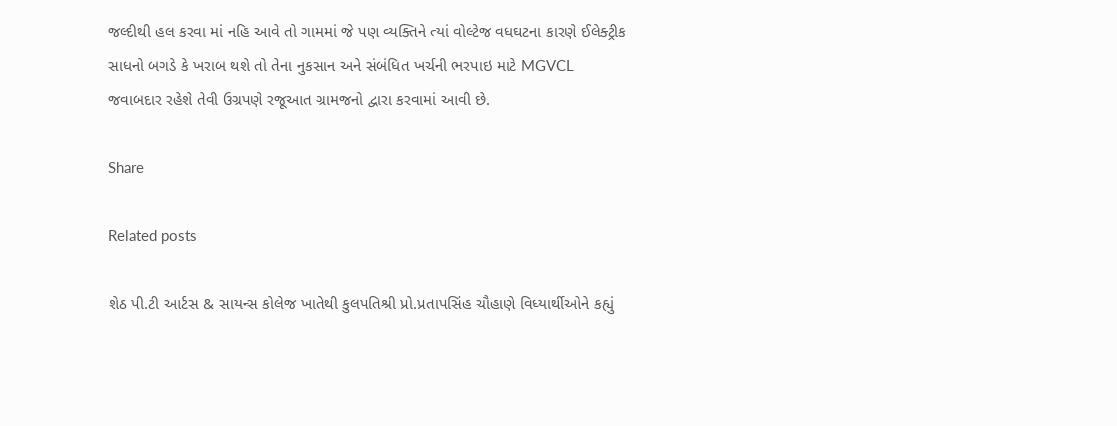જલ્દીથી હલ કરવા માં નહિ આવે તો ગામમાં જે પણ વ્યક્તિને ત્યાં વોલ્ટેજ વધઘટના કારણે ઈલેક્ટ્રીક સાધનો બગડે કે ખરાબ થશે તો તેના નુકસાન અને સંબંધિત ખર્ચની ભરપાઇ માટે MGVCL જવાબદાર રહેશે તેવી ઉગ્રપણે રજૂઆત ગ્રામજનો દ્વારા કરવામાં આવી છે.

Share

Related posts

શેઠ પી.ટી આર્ટસ & સાયન્સ કોલેજ ખાતેથી કુલપતિશ્રી પ્રો.પ્રતાપસિંહ ચૌહાણે વિધ્યાર્થીઓને કહ્યું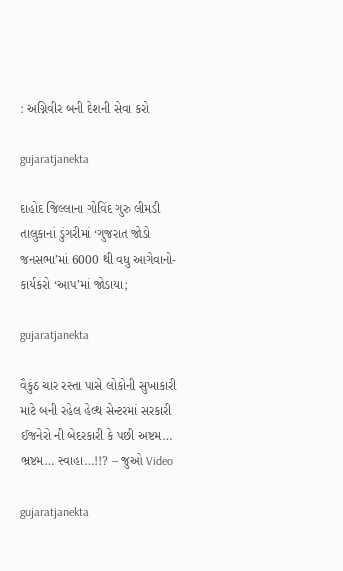: અગ્નિવીર બની દેશની સેવા કરો

gujaratjanekta

દાહોદ જિલ્લાના ગોવિંદ ગુરુ લીમડી તાલુકાનાં ડુંગરીમાં ‘ગુજરાત જોડો જનસભા’માં 6000 થી વધુ આગેવાનો-કાર્યકરો ‘આપ’માં જોડાયા;

gujaratjanekta

વૈકુંઠ ચાર રસ્તા પાસે લોકોની સુખાકારી માટે બની રહેલ હેલ્થ સેન્ટરમાં સરકારી ઈજનેરો ની બેદરકારી કે પછી અષ્ટમ… ભ્રષ્ટમ… સ્વાહા…!!? – જુઓ Video

gujaratjanekta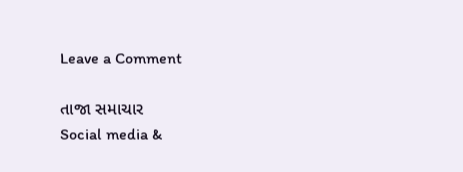Leave a Comment

તાજા સમાચાર
Social media &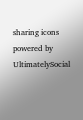sharing icons powered by UltimatelySocial